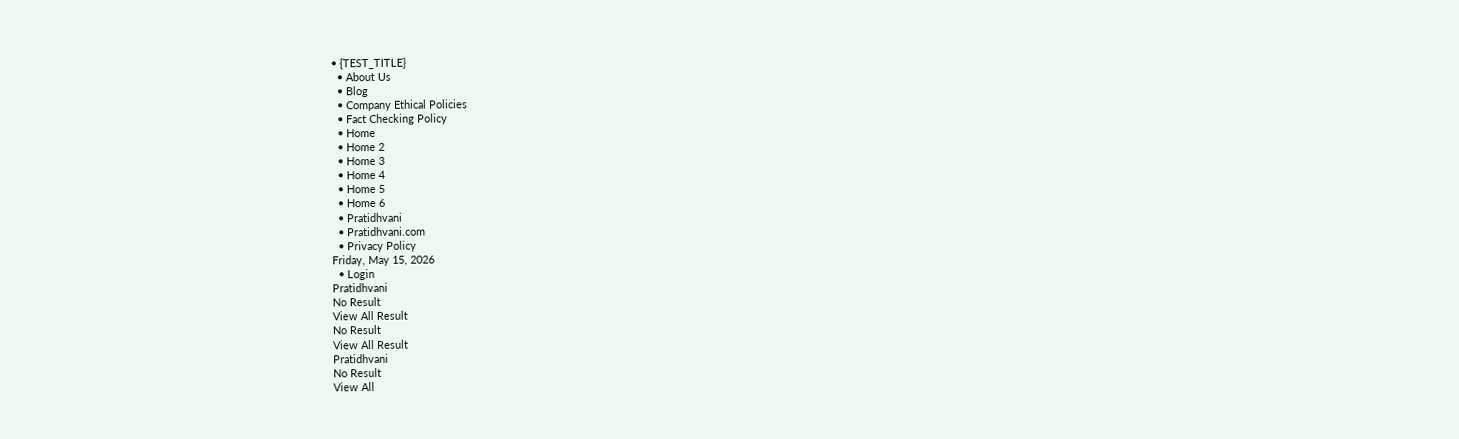• {TEST_TITLE}
  • About Us
  • Blog
  • Company Ethical Policies
  • Fact Checking Policy
  • Home
  • Home 2
  • Home 3
  • Home 4
  • Home 5
  • Home 6
  • Pratidhvani
  • Pratidhvani.com
  • Privacy Policy
Friday, May 15, 2026
  • Login
Pratidhvani
No Result
View All Result
No Result
View All Result
Pratidhvani
No Result
View All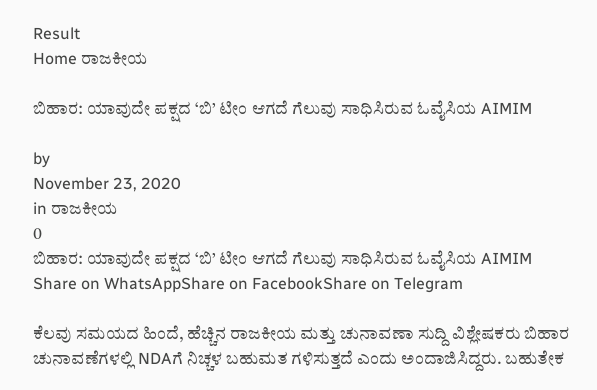Result
Home ರಾಜಕೀಯ

ಬಿಹಾರ: ಯಾವುದೇ ಪಕ್ಷದ ‘ಬಿ’ ಟೀಂ ಆಗದೆ ಗೆಲುವು ಸಾಧಿಸಿರುವ ಓವೈಸಿಯ AIMIM

by
November 23, 2020
in ರಾಜಕೀಯ
0
ಬಿಹಾರ: ಯಾವುದೇ ಪಕ್ಷದ ‘ಬಿ’ ಟೀಂ ಆಗದೆ ಗೆಲುವು ಸಾಧಿಸಿರುವ ಓವೈಸಿಯ AIMIM
Share on WhatsAppShare on FacebookShare on Telegram

ಕೆಲವು ಸಮಯದ ಹಿಂದೆ, ಹೆಚ್ಚಿನ ರಾಜಕೀಯ ಮತ್ತು ಚುನಾವಣಾ ಸುದ್ದಿ ವಿಶ್ಲೇಷಕರು ಬಿಹಾರ ಚುನಾವಣೆಗಳಲ್ಲಿ NDAಗೆ ನಿಚ್ಚಳ ಬಹುಮತ ಗಳಿಸುತ್ತದೆ ಎಂದು ಅಂದಾಜಿಸಿದ್ದರು. ಬಹುತೇಕ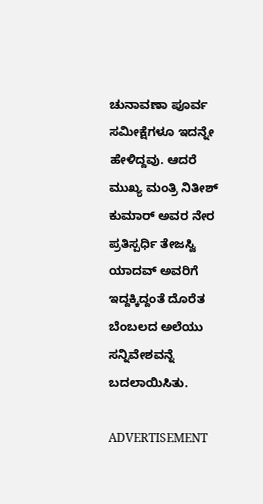ಚುನಾವಣಾ ಪೂರ್ವ ಸಮೀಕ್ಷೆಗಳೂ ಇದನ್ನೇ ಹೇಳಿದ್ದವು. ಆದರೆ ಮುಖ್ಯ ಮಂತ್ರಿ ನಿತೀಶ್ ಕುಮಾರ್ ಅವರ ನೇರ ಪ್ರತಿಸ್ಪರ್ಧಿ ತೇಜಸ್ವಿ ಯಾದವ್ ಅವರಿಗೆ ಇದ್ದಕ್ಕಿದ್ದಂತೆ ದೊರೆತ ಬೆಂಬಲದ ಅಲೆಯು ಸನ್ನಿವೇಶವನ್ನೆ ಬದಲಾಯಿಸಿತು.

ADVERTISEMENT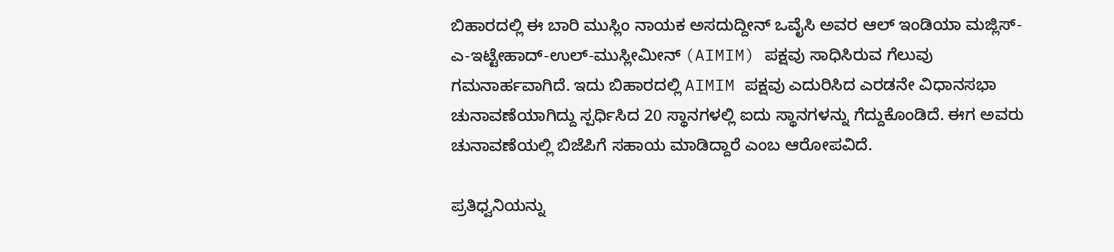ಬಿಹಾರದಲ್ಲಿ ಈ ಬಾರಿ ಮುಸ್ಲಿಂ ನಾಯಕ ಅಸದುದ್ದೀನ್ ಒವೈಸಿ ಅವರ ಆಲ್ ಇಂಡಿಯಾ ಮಜ್ಲಿಸ್-ಎ-ಇಟ್ಟೇಹಾದ್-ಉಲ್-ಮುಸ್ಲೀಮೀನ್ (AIMIM) ಪಕ್ಷವು ಸಾಧಿಸಿರುವ ಗೆಲುವು ಗಮನಾರ್ಹವಾಗಿದೆ. ಇದು ಬಿಹಾರದಲ್ಲಿ AIMIM ಪಕ್ಷವು ಎದುರಿಸಿದ ಎರಡನೇ ವಿಧಾನಸಭಾ ಚುನಾವಣೆಯಾಗಿದ್ದು ಸ್ಪರ್ಧಿಸಿದ 20 ಸ್ಥಾನಗಳಲ್ಲಿ ಐದು ಸ್ಥಾನಗಳನ್ನು ಗೆದ್ದುಕೊಂಡಿದೆ. ಈಗ ಅವರು ಚುನಾವಣೆಯಲ್ಲಿ ಬಿಜೆಪಿಗೆ ಸಹಾಯ ಮಾಡಿದ್ದಾರೆ ಎಂಬ ಆರೋಪವಿದೆ.

ಪ್ರತಿಧ್ವನಿಯನ್ನು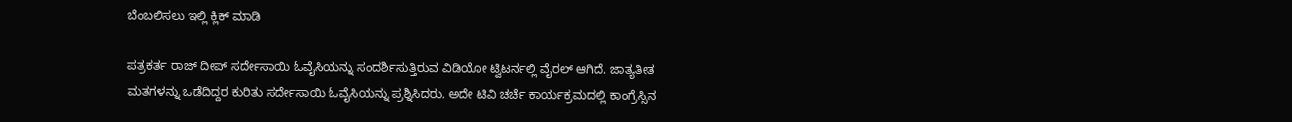ಬೆಂಬಲಿಸಲು ಇಲ್ಲಿ ಕ್ಲಿಕ್‌ ಮಾಡಿ

ಪತ್ರಕರ್ತ ರಾಜ್ ದೀಪ್ ಸರ್ದೇಸಾಯಿ ಓವೈಸಿಯನ್ನು ಸಂದರ್ಶಿಸುತ್ತಿರುವ ವಿಡಿಯೋ ಟ್ವಿಟರ್ನಲ್ಲಿ ವೈರಲ್ ಆಗಿದೆ. ಜಾತ್ಯತೀತ ಮತಗಳನ್ನು ಒಡೆದಿದ್ದರ ಕುರಿತು ಸರ್ದೇಸಾಯಿ ಓವೈಸಿಯನ್ನು ಪ್ರಶ್ನಿಸಿದರು. ಅದೇ ಟಿವಿ ಚರ್ಚೆ ಕಾರ್ಯಕ್ರಮದಲ್ಲಿ ಕಾಂಗ್ರೆಸ್ಸಿನ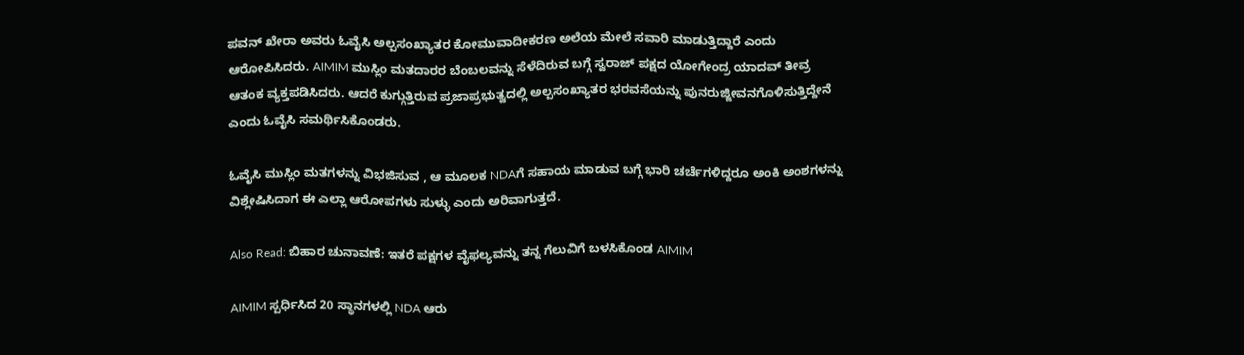ಪವನ್ ಖೇರಾ ಅವರು ಓವೈಸಿ ಅಲ್ಪಸಂಖ್ಯಾತರ ಕೋಮುವಾದೀಕರಣ ಅಲೆಯ ಮೇಲೆ ಸವಾರಿ ಮಾಡುತ್ತಿದ್ದಾರೆ ಎಂದು ಆರೋಪಿಸಿದರು. AIMIM ಮುಸ್ಲಿಂ ಮತದಾರರ ಬೆಂಬಲವನ್ನು ಸೆಳೆದಿರುವ ಬಗ್ಗೆ ಸ್ವರಾಜ್ ಪಕ್ಷದ ಯೋಗೇಂದ್ರ ಯಾದವ್ ತೀವ್ರ ಆತಂಕ ವ್ಯಕ್ತಪಡಿಸಿದರು. ಆದರೆ ಕುಗ್ಗುತ್ತಿರುವ ಪ್ರಜಾಪ್ರಭುತ್ವದಲ್ಲಿ ಅಲ್ಪಸಂಖ್ಯಾತರ ಭರವಸೆಯನ್ನು ಪುನರುಜ್ಜೀವನಗೊಳಿಸುತ್ತಿದ್ದೇನೆ ಎಂದು ಓವೈಸಿ ಸಮರ್ಥಿಸಿಕೊಂಡರು.

ಓವೈಸಿ ಮುಸ್ಲಿಂ ಮತಗಳನ್ನು ವಿಭಜಿಸುವ , ಆ ಮೂಲಕ NDAಗೆ ಸಹಾಯ ಮಾಡುವ ಬಗ್ಗೆ ಭಾರಿ ಚರ್ಚೆಗಳಿದ್ದರೂ ಅಂಕಿ ಅಂಶಗಳನ್ನು ವಿಶ್ಲೇಷಿಸಿದಾಗ ಈ ಎಲ್ಲಾ ಆರೋಪಗಳು ಸುಳ್ಳು ಎಂದು ಅರಿವಾಗುತ್ತದೆ.

Also Read: ಬಿಹಾರ ಚುನಾವಣೆ: ಇತರೆ ಪಕ್ಷಗಳ ವೈಫಲ್ಯವನ್ನು ತನ್ನ ಗೆಲುವಿಗೆ ಬಳಸಿಕೊಂಡ AIMIM

AIMIM ಸ್ಪರ್ಧಿಸಿದ 20 ಸ್ಥಾನಗಳಲ್ಲಿ NDA ಆರು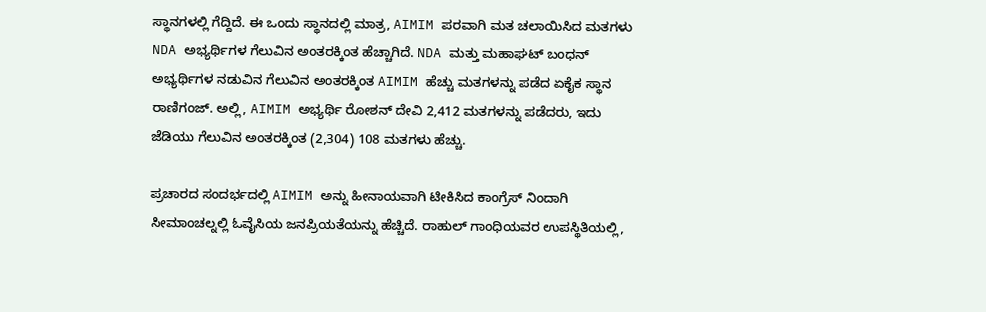ಸ್ಥಾನಗಳಲ್ಲಿ ಗೆದ್ದಿದೆ. ಈ ಒಂದು ಸ್ಥಾನದಲ್ಲಿ ಮಾತ್ರ, AIMIM ಪರವಾಗಿ ಮತ ಚಲಾಯಿಸಿದ ಮತಗಳು NDA ಅಭ್ಯರ್ಥಿಗಳ ಗೆಲುವಿನ ಅಂತರಕ್ಕಿಂತ ಹೆಚ್ಚಾಗಿದೆ. NDA ಮತ್ತು ಮಹಾಘಟ್ ಬಂಧನ್ ಅಭ್ಯರ್ಥಿಗಳ ನಡುವಿನ ಗೆಲುವಿನ ಅಂತರಕ್ಕಿಂತ AIMIM ಹೆಚ್ಚು ಮತಗಳನ್ನು ಪಡೆದ ಏಕೈಕ ಸ್ಥಾನ ರಾಣಿಗಂಜ್. ಅಲ್ಲಿ, AIMIM ಅಭ್ಯರ್ಥಿ ರೋಶನ್ ದೇವಿ 2,412 ಮತಗಳನ್ನು ಪಡೆದರು, ಇದು ಜೆಡಿಯು ಗೆಲುವಿನ ಅಂತರಕ್ಕಿಂತ (2,304) 108 ಮತಗಳು ಹೆಚ್ಚು.

ಪ್ರಚಾರದ ಸಂದರ್ಭದಲ್ಲಿ AIMIM ಅನ್ನು ಹೀನಾಯವಾಗಿ ಟೀಕಿಸಿದ ಕಾಂಗ್ರೆಸ್ ನಿಂದಾಗಿ ಸೀಮಾಂಚಲ್ನಲ್ಲಿ ಓವೈಸಿಯ ಜನಪ್ರಿಯತೆಯನ್ನು ಹೆಚ್ಚಿದೆ. ರಾಹುಲ್ ಗಾಂಧಿಯವರ ಉಪಸ್ಥಿತಿಯಲ್ಲಿ,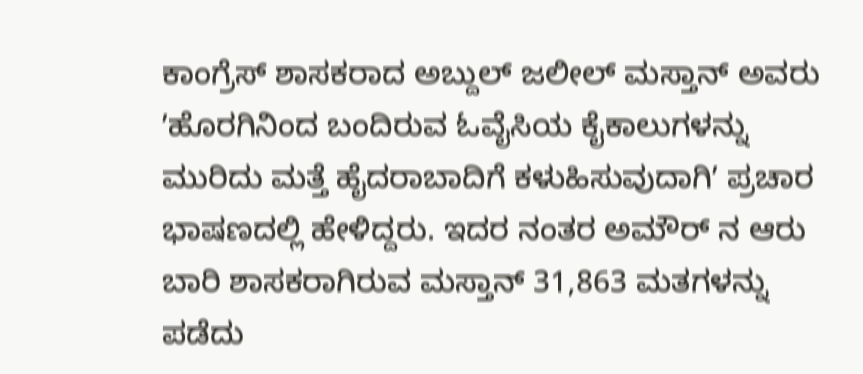ಕಾಂಗ್ರೆಸ್ ಶಾಸಕರಾದ ಅಬ್ದುಲ್ ಜಲೀಲ್ ಮಸ್ತಾನ್ ಅವರು ʼಹೊರಗಿನಿಂದ ಬಂದಿರುವ ಓವೈಸಿಯ ಕೈಕಾಲುಗಳನ್ನು ಮುರಿದು ಮತ್ತೆ ಹೈದರಾಬಾದಿಗೆ ಕಳುಹಿಸುವುದಾಗಿʼ ಪ್ರಚಾರ ಭಾಷಣದಲ್ಲಿ ಹೇಳಿದ್ದರು. ಇದರ ನಂತರ ಅಮೌರ್ ನ ಆರು ಬಾರಿ ಶಾಸಕರಾಗಿರುವ ಮಸ್ತಾನ್ 31,863 ಮತಗಳನ್ನು ಪಡೆದು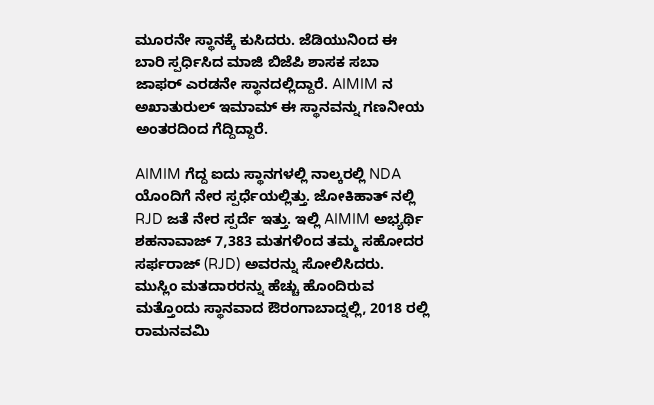ಮೂರನೇ ಸ್ಥಾನಕ್ಕೆ ಕುಸಿದರು. ಜೆಡಿಯುನಿಂದ ಈ ಬಾರಿ ಸ್ಪರ್ಧಿಸಿದ ಮಾಜಿ ಬಿಜೆಪಿ ಶಾಸಕ ಸಬಾ ಜಾಫರ್ ಎರಡನೇ ಸ್ಥಾನದಲ್ಲಿದ್ದಾರೆ. AIMIM ನ ಅಖಾತುರುಲ್ ಇಮಾಮ್ ಈ ಸ್ಥಾನವನ್ನು ಗಣನೀಯ ಅಂತರದಿಂದ ಗೆದ್ದಿದ್ದಾರೆ.

AIMIM ಗೆದ್ದ ಐದು ಸ್ಥಾನಗಳಲ್ಲಿ ನಾಲ್ಕರಲ್ಲಿ NDA ಯೊಂದಿಗೆ ನೇರ ಸ್ಪರ್ಧೆಯಲ್ಲಿತ್ತು. ಜೋಕಿಹಾತ್ ನಲ್ಲಿ RJD ಜತೆ ನೇರ ಸ್ಪರ್ದೆ ಇತ್ತು. ಇಲ್ಲಿ AIMIM ಅಭ್ಯರ್ಥಿ ಶಹನಾವಾಜ್ 7,383 ಮತಗಳಿಂದ ತಮ್ಮ ಸಹೋದರ ಸರ್ಫರಾಜ್ (RJD) ಅವರನ್ನು ಸೋಲಿಸಿದರು. ಮುಸ್ಲಿಂ ಮತದಾರರನ್ನು ಹೆಚ್ಚು ಹೊಂದಿರುವ ಮತ್ತೊಂದು ಸ್ಥಾನವಾದ ಔರಂಗಾಬಾದ್ನಲ್ಲಿ, 2018 ರಲ್ಲಿ ರಾಮನವಮಿ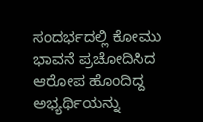ಸಂದರ್ಭದಲ್ಲಿ ಕೋಮು ಭಾವನೆ ಪ್ರಚೋದಿಸಿದ ಆರೋಪ ಹೊಂದಿದ್ದ ಅಭ್ಯರ್ಥಿಯನ್ನು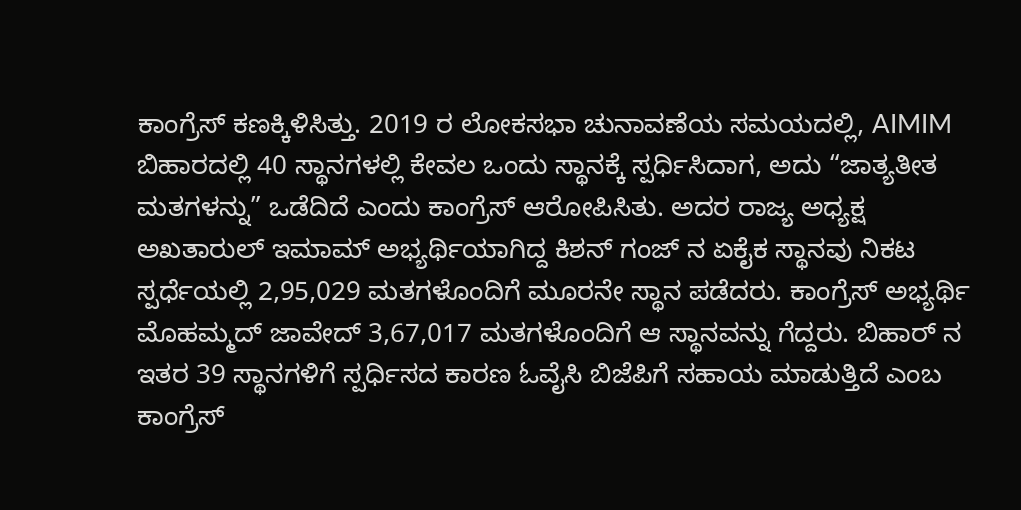ಕಾಂಗ್ರೆಸ್ ಕಣಕ್ಕಿಳಿಸಿತ್ತು. 2019 ರ ಲೋಕಸಭಾ ಚುನಾವಣೆಯ ಸಮಯದಲ್ಲಿ, AIMIM ಬಿಹಾರದಲ್ಲಿ 40 ಸ್ಥಾನಗಳಲ್ಲಿ ಕೇವಲ ಒಂದು ಸ್ಥಾನಕ್ಕೆ ಸ್ಪರ್ಧಿಸಿದಾಗ, ಅದು “ಜಾತ್ಯತೀತ ಮತಗಳನ್ನು” ಒಡೆದಿದೆ ಎಂದು ಕಾಂಗ್ರೆಸ್ ಆರೋಪಿಸಿತು. ಅದರ ರಾಜ್ಯ ಅಧ್ಯಕ್ಷ ಅಖತಾರುಲ್ ಇಮಾಮ್ ಅಭ್ಯರ್ಥಿಯಾಗಿದ್ದ ಕಿಶನ್ ಗಂಜ್ ನ ಏಕೈಕ ಸ್ಥಾನವು ನಿಕಟ ಸ್ಪರ್ಧೆಯಲ್ಲಿ 2,95,029 ಮತಗಳೊಂದಿಗೆ ಮೂರನೇ ಸ್ಥಾನ ಪಡೆದರು. ಕಾಂಗ್ರೆಸ್ ಅಭ್ಯರ್ಥಿ ಮೊಹಮ್ಮದ್ ಜಾವೇದ್ 3,67,017 ಮತಗಳೊಂದಿಗೆ ಆ ಸ್ಥಾನವನ್ನು ಗೆದ್ದರು. ಬಿಹಾರ್ ನ ಇತರ 39 ಸ್ಥಾನಗಳಿಗೆ ಸ್ಪರ್ಧಿಸದ ಕಾರಣ ಓವೈಸಿ ಬಿಜೆಪಿಗೆ ಸಹಾಯ ಮಾಡುತ್ತಿದೆ ಎಂಬ ಕಾಂಗ್ರೆಸ್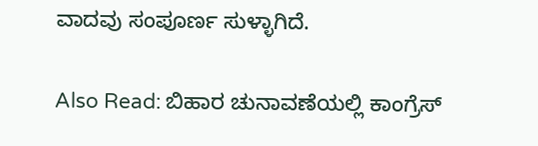ವಾದವು ಸಂಪೂರ್ಣ ಸುಳ್ಳಾಗಿದೆ.

Also Read: ಬಿಹಾರ ಚುನಾವಣೆಯಲ್ಲಿ ಕಾಂಗ್ರೆಸ್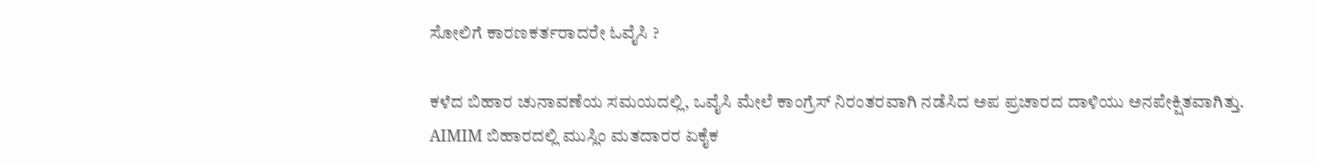ಸೋಲಿಗೆ ಕಾರಣಕರ್ತರಾದರೇ ಓವೈಸಿ ?

ಕಳೆದ ಬಿಹಾರ ಚುನಾವಣೆಯ ಸಮಯದಲ್ಲಿ, ಒವೈಸಿ ಮೇಲೆ ಕಾಂಗ್ರೆಸ್ ನಿರಂತರವಾಗಿ ನಡೆಸಿದ ಅಪ ಪ್ರಚಾರದ ದಾಳಿಯು ಅನಪೇಕ್ಷಿತವಾಗಿತ್ತು. AIMIM ಬಿಹಾರದಲ್ಲಿ ಮುಸ್ಲಿಂ ಮತದಾರರ ಏಕೈಕ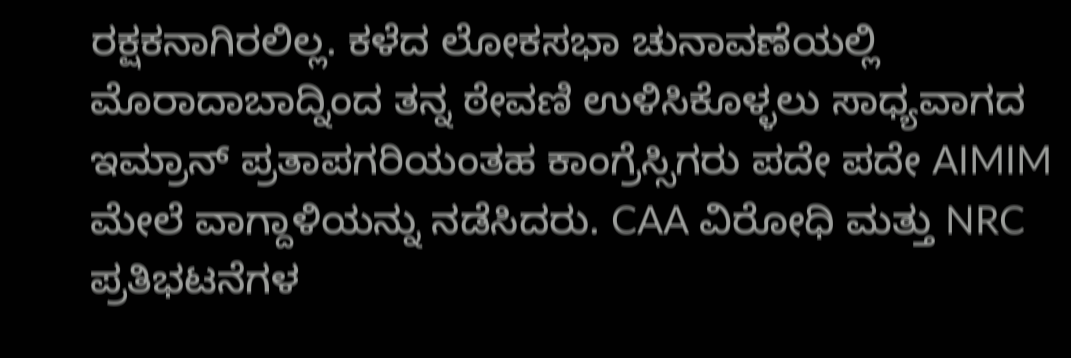ರಕ್ಷಕನಾಗಿರಲಿಲ್ಲ. ಕಳೆದ ಲೋಕಸಭಾ ಚುನಾವಣೆಯಲ್ಲಿ ಮೊರಾದಾಬಾದ್ನಿಂದ ತನ್ನ ಠೇವಣಿ ಉಳಿಸಿಕೊಳ್ಳಲು ಸಾಧ್ಯವಾಗದ ಇಮ್ರಾನ್ ಪ್ರತಾಪಗರಿಯಂತಹ ಕಾಂಗ್ರೆಸ್ಸಿಗರು ಪದೇ ಪದೇ AIMIM ಮೇಲೆ ವಾಗ್ದಾಳಿಯನ್ನು ನಡೆಸಿದರು. CAA ವಿರೋಧಿ ಮತ್ತು NRC ಪ್ರತಿಭಟನೆಗಳ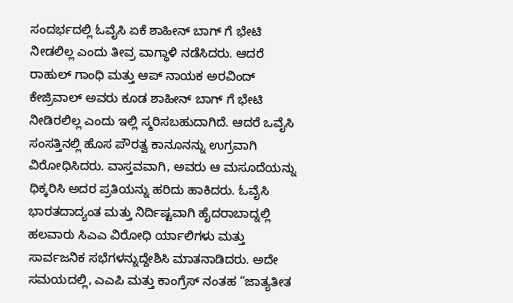ಸಂದರ್ಭದಲ್ಲಿ ಓವೈಸಿ ಏಕೆ ಶಾಹೀನ್ ಬಾಗ್ ಗೆ ಭೇಟಿ ನೀಡಲಿಲ್ಲ ಎಂದು ತೀವ್ರ ವಾಗ್ಧಾಳಿ ನಡೆಸಿದರು. ಆದರೆ ರಾಹುಲ್ ಗಾಂಧಿ ಮತ್ತು ಆಪ್ ನಾಯಕ ಅರವಿಂದ್ ಕೇಜ್ರಿವಾಲ್ ಅವರು ಕೂಡ ಶಾಹೀನ್ ಬಾಗ್ ಗೆ ಭೇಟಿ ನೀಡಿರಲಿಲ್ಲ ಎಂದು ಇಲ್ಲಿ ಸ್ಮರಿಸಬಹುದಾಗಿದೆ. ಆದರೆ ಒವೈಸಿ ಸಂಸತ್ತಿನಲ್ಲಿ ಹೊಸ ಪೌರತ್ವ ಕಾನೂನನ್ನು ಉಗ್ರವಾಗಿ ವಿರೋಧಿಸಿದರು. ವಾಸ್ತವವಾಗಿ, ಅವರು ಆ ಮಸೂದೆಯನ್ನು ಧಿಕ್ಕರಿಸಿ ಅದರ ಪ್ರತಿಯನ್ನು ಹರಿದು ಹಾಕಿದರು. ಓವೈಸಿ ಭಾರತದಾದ್ಯಂತ ಮತ್ತು ನಿರ್ದಿಷ್ಟವಾಗಿ ಹೈದರಾಬಾದ್ನಲ್ಲಿ ಹಲವಾರು ಸಿಎಎ ವಿರೋಧಿ ರ್ಯಾಲಿಗಳು ಮತ್ತು ಸಾರ್ವಜನಿಕ ಸಭೆಗಳನ್ನುದ್ದೇಶಿಸಿ ಮಾತನಾಡಿದರು. ಅದೇ ಸಮಯದಲ್ಲಿ, ಎಎಪಿ ಮತ್ತು ಕಾಂಗ್ರೆಸ್ ನಂತಹ “ಜಾತ್ಯತೀತ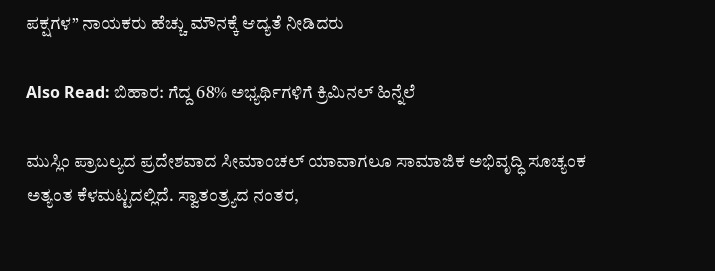ಪಕ್ಷಗಳ” ನಾಯಕರು ಹೆಚ್ಚು ಮೌನಕ್ಕೆ ಆದ್ಯತೆ ನೀಡಿದರು

Also Read: ಬಿಹಾರ: ಗೆದ್ದ 68% ಅಭ್ಯರ್ಥಿಗಳಿಗೆ ಕ್ರಿಮಿನಲ್‌ ಹಿನ್ನೆಲೆ

ಮುಸ್ಲಿಂ ಪ್ರಾಬಲ್ಯದ ಪ್ರದೇಶವಾದ ಸೀಮಾಂಚಲ್ ಯಾವಾಗಲೂ ಸಾಮಾಜಿಕ ಅಭಿವೃದ್ಧಿ ಸೂಚ್ಯಂಕ ಅತ್ಯಂತ ಕೆಳಮಟ್ಟದಲ್ಲಿದೆ. ಸ್ವಾತಂತ್ರ್ಯದ ನಂತರ,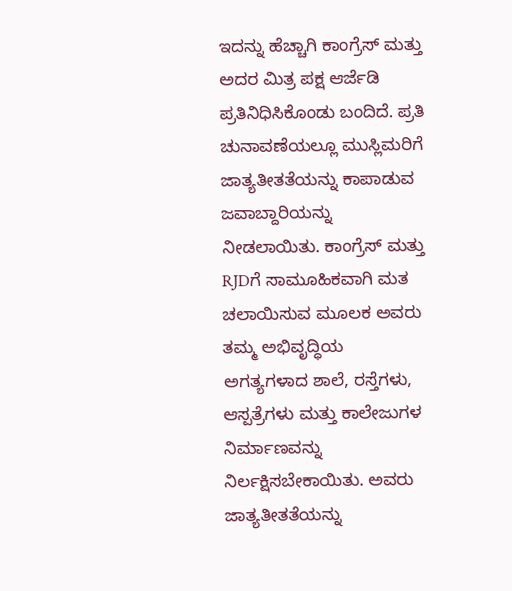ಇದನ್ನು ಹೆಚ್ಚಾಗಿ ಕಾಂಗ್ರೆಸ್ ಮತ್ತು ಅದರ ಮಿತ್ರ ಪಕ್ಷ ಆರ್ಜೆಡಿ ಪ್ರತಿನಿಧಿಸಿಕೊಂಡು ಬಂದಿದೆ. ಪ್ರತಿ ಚುನಾವಣೆಯಲ್ಲೂ ಮುಸ್ಲಿಮರಿಗೆ ಜಾತ್ಯತೀತತೆಯನ್ನು ಕಾಪಾಡುವ ಜವಾಬ್ದಾರಿಯನ್ನು ನೀಡಲಾಯಿತು. ಕಾಂಗ್ರೆಸ್ ಮತ್ತು RJDಗೆ ಸಾಮೂಹಿಕವಾಗಿ ಮತ ಚಲಾಯಿಸುವ ಮೂಲಕ ಅವರು ತಮ್ಮ ಅಭಿವೃದ್ಧಿಯ ಅಗತ್ಯಗಳಾದ ಶಾಲೆ, ರಸ್ತೆಗಳು, ಆಸ್ಪತ್ರೆಗಳು ಮತ್ತು ಕಾಲೇಜುಗಳ ನಿರ್ಮಾಣವನ್ನು ನಿರ್ಲಕ್ಷಿಸಬೇಕಾಯಿತು. ಅವರು ಜಾತ್ಯತೀತತೆಯನ್ನು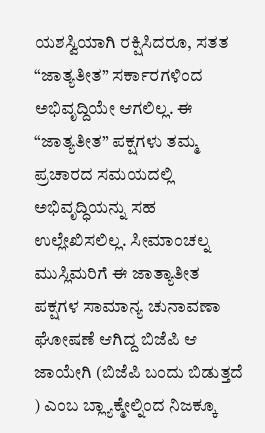ಯಶಸ್ವಿಯಾಗಿ ರಕ್ಷಿಸಿದರೂ, ಸತತ “ಜಾತ್ಯತೀತ” ಸರ್ಕಾರಗಳಿಂದ ಅಭಿವೃದ್ದಿಯೇ ಆಗಲಿಲ್ಲ. ಈ “ಜಾತ್ಯತೀತ” ಪಕ್ಷಗಳು ತಮ್ಮ ಪ್ರಚಾರದ ಸಮಯದಲ್ಲಿ ಅಭಿವೃದ್ಧಿಯನ್ನು ಸಹ ಉಲ್ಲೇಖಿಸಲಿಲ್ಲ. ಸೀಮಾಂಚಲ್ನ ಮುಸ್ಲಿಮರಿಗೆ ಈ ಜಾತ್ಯಾತೀತ ಪಕ್ಷಗಳ ಸಾಮಾನ್ಯ ಚುನಾವಣಾ ಘೋಷಣೆ ಆಗಿದ್ದ ಬಿಜೆಪಿ ಆ ಜಾಯೇಗಿ (ಬಿಜೆಪಿ ಬಂದು ಬಿಡುತ್ತದೆ ) ಎಂಬ ಬ್ಲ್ಯಾಕ್ಮೇಲ್ನಿಂದ ನಿಜಕ್ಕೂ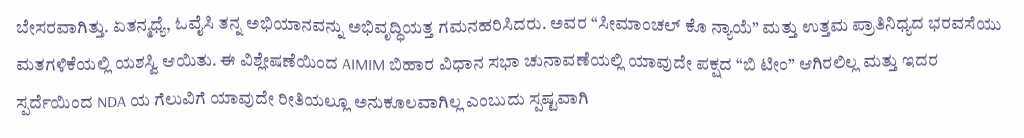ಬೇಸರವಾಗಿತ್ತು. ಏತನ್ಮಧ್ಯೆ, ಓವೈಸಿ ತನ್ನ ಅಭಿಯಾನವನ್ನು ಅಭಿವೃದ್ಧಿಯತ್ತ ಗಮನಹರಿಸಿದರು. ಅವರ “ಸೀಮಾಂಚಲ್ ಕೊ ನ್ಯಾಯೆ” ಮತ್ತು ಉತ್ತಮ ಪ್ರಾತಿನಿಧ್ಯದ ಭರವಸೆಯು ಮತಗಳಿಕೆಯಲ್ಲಿ ಯಶಸ್ವಿ ಆಯಿತು. ಈ ವಿಶ್ಲೇಷಣೆಯಿಂದ AIMIM ಬಿಹಾರ ವಿಧಾನ ಸಭಾ ಚುನಾವಣೆಯಲ್ಲಿ ಯಾವುದೇ ಪಕ್ಷದ “ಬಿ ಟೀಂ” ಆಗಿರಲಿಲ್ಲ ಮತ್ತು ಇದರ ಸ್ಪರ್ದೆಯಿಂದ NDA ಯ ಗೆಲುವಿಗೆ ಯಾವುದೇ ರೀತಿಯಲ್ಲೂ ಅನುಕೂಲವಾಗಿಲ್ಲ ಎಂಬುದು ಸ್ಪಷ್ಟವಾಗಿ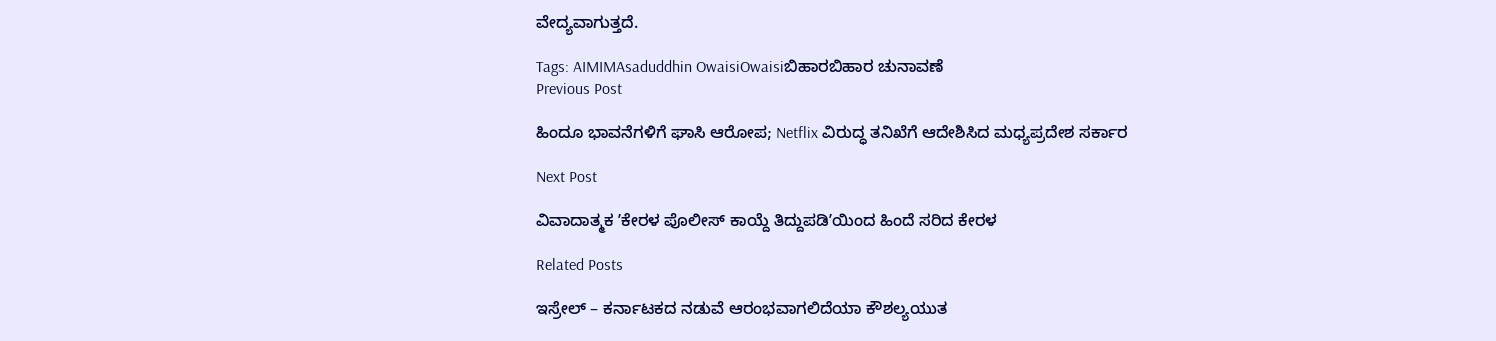ವೇದ್ಯವಾಗುತ್ತದೆ.

Tags: AIMIMAsaduddhin OwaisiOwaisiಬಿಹಾರಬಿಹಾರ ಚುನಾವಣೆ
Previous Post

ಹಿಂದೂ ಭಾವನೆಗಳಿಗೆ ಘಾಸಿ ಆರೋಪ; Netflix ವಿರುದ್ಧ ತನಿಖೆಗೆ ಆದೇಶಿಸಿದ ಮಧ್ಯಪ್ರದೇಶ ಸರ್ಕಾರ

Next Post

ವಿವಾದಾತ್ಮಕ ʼಕೇರಳ ಪೊಲೀಸ್ ಕಾಯ್ದೆ ತಿದ್ದುಪಡಿʼಯಿಂದ ಹಿಂದೆ ಸರಿದ ಕೇರಳ

Related Posts

ಇಸ್ರೇಲ್ – ಕರ್ನಾಟಕದ ನಡುವೆ ಆರಂಭವಾಗಲಿದೆಯಾ ಕೌಶಲ್ಯಯುತ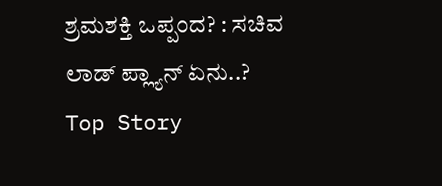ಶ್ರಮಶಕ್ತಿ ಒಪ್ಪಂದ? : ಸಚಿವ ಲಾಡ್‌ ಪ್ಲ್ಯಾನ್‌ ಏನು..?
Top Story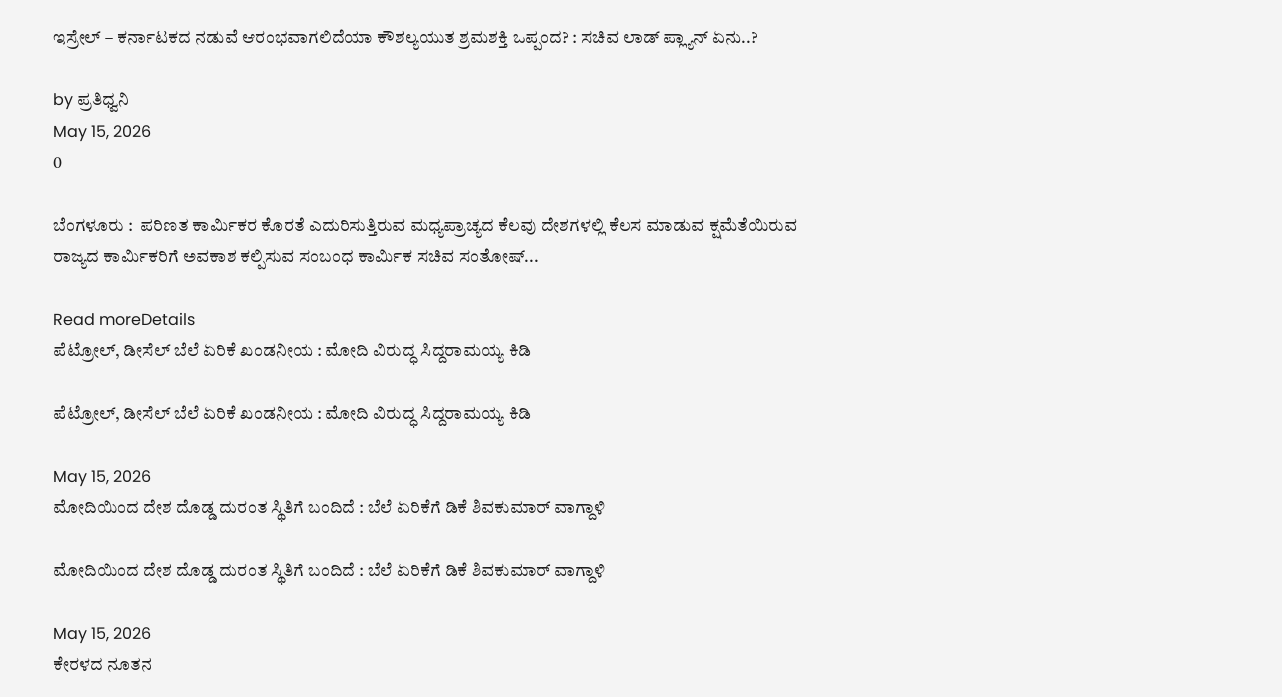ಇಸ್ರೇಲ್ – ಕರ್ನಾಟಕದ ನಡುವೆ ಆರಂಭವಾಗಲಿದೆಯಾ ಕೌಶಲ್ಯಯುತ ಶ್ರಮಶಕ್ತಿ ಒಪ್ಪಂದ? : ಸಚಿವ ಲಾಡ್‌ ಪ್ಲ್ಯಾನ್‌ ಏನು..?

by ಪ್ರತಿಧ್ವನಿ
May 15, 2026
0

ಬೆಂಗಳೂರು :  ಪರಿಣತ ಕಾರ್ಮಿಕರ ಕೊರತೆ ಎದುರಿಸುತ್ತಿರುವ ಮಧ್ಯಪ್ರಾಚ್ಯದ ಕೆಲವು ದೇಶಗಳಲ್ಲಿ ಕೆಲಸ ಮಾಡುವ ಕ್ಷಮೆತೆಯಿರುವ ರಾಜ್ಯದ ಕಾರ್ಮಿಕರಿಗೆ ಅವಕಾಶ ಕಲ್ಪಿಸುವ ಸಂಬಂಧ ಕಾರ್ಮಿಕ ಸಚಿವ ಸಂತೋಷ್‌...

Read moreDetails
ಪೆಟ್ರೋಲ್‌, ಡೀಸೆಲ್‌ ಬೆಲೆ ಏರಿಕೆ ಖಂಡನೀಯ : ಮೋದಿ ವಿರುದ್ಧ ಸಿದ್ದರಾಮಯ್ಯ ಕಿಡಿ

ಪೆಟ್ರೋಲ್‌, ಡೀಸೆಲ್‌ ಬೆಲೆ ಏರಿಕೆ ಖಂಡನೀಯ : ಮೋದಿ ವಿರುದ್ಧ ಸಿದ್ದರಾಮಯ್ಯ ಕಿಡಿ

May 15, 2026
ಮೋದಿಯಿಂದ ದೇಶ ದೊಡ್ಡ ದುರಂತ ಸ್ಥಿತಿಗೆ ಬಂದಿದೆ : ಬೆಲೆ ಏರಿಕೆಗೆ ಡಿಕೆ ಶಿವಕುಮಾರ್‌ ವಾಗ್ದಾಳಿ

ಮೋದಿಯಿಂದ ದೇಶ ದೊಡ್ಡ ದುರಂತ ಸ್ಥಿತಿಗೆ ಬಂದಿದೆ : ಬೆಲೆ ಏರಿಕೆಗೆ ಡಿಕೆ ಶಿವಕುಮಾರ್‌ ವಾಗ್ದಾಳಿ

May 15, 2026
ಕೇರಳದ ನೂತನ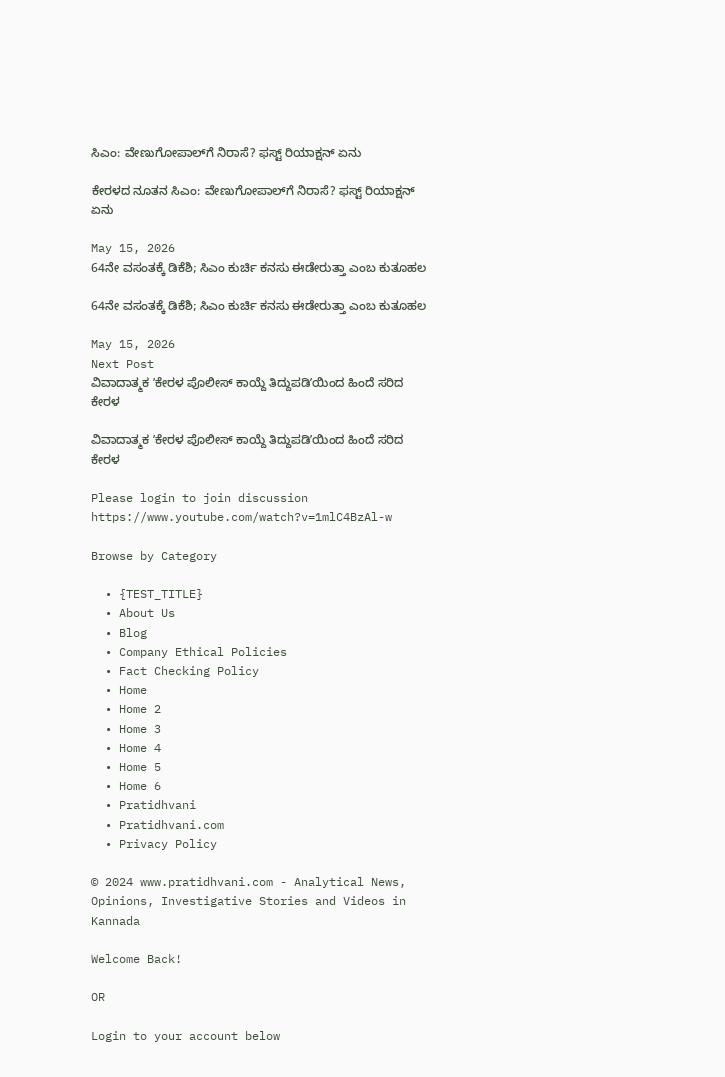ಸಿಎಂ: ವೇಣುಗೋಪಾಲ್‌ಗೆ ನಿರಾಸೆ? ಫಸ್ಟ್ ರಿಯಾಕ್ಷನ್ ಏನು

ಕೇರಳದ ನೂತನ ಸಿಎಂ: ವೇಣುಗೋಪಾಲ್‌ಗೆ ನಿರಾಸೆ? ಫಸ್ಟ್ ರಿಯಾಕ್ಷನ್ ಏನು

May 15, 2026
64ನೇ ವಸಂತಕ್ಕೆ ಡಿಕೆಶಿ; ಸಿಎಂ ಕುರ್ಚಿ ಕನಸು ಈಡೇರುತ್ತಾ ಎಂಬ ಕುತೂಹಲ

64ನೇ ವಸಂತಕ್ಕೆ ಡಿಕೆಶಿ; ಸಿಎಂ ಕುರ್ಚಿ ಕನಸು ಈಡೇರುತ್ತಾ ಎಂಬ ಕುತೂಹಲ

May 15, 2026
Next Post
ವಿವಾದಾತ್ಮಕ ʼಕೇರಳ ಪೊಲೀಸ್ ಕಾಯ್ದೆ ತಿದ್ದುಪಡಿʼಯಿಂದ ಹಿಂದೆ ಸರಿದ ಕೇರಳ

ವಿವಾದಾತ್ಮಕ ʼಕೇರಳ ಪೊಲೀಸ್ ಕಾಯ್ದೆ ತಿದ್ದುಪಡಿʼಯಿಂದ ಹಿಂದೆ ಸರಿದ ಕೇರಳ

Please login to join discussion
https://www.youtube.com/watch?v=1mlC4BzAl-w

Browse by Category

  • {TEST_TITLE}
  • About Us
  • Blog
  • Company Ethical Policies
  • Fact Checking Policy
  • Home
  • Home 2
  • Home 3
  • Home 4
  • Home 5
  • Home 6
  • Pratidhvani
  • Pratidhvani.com
  • Privacy Policy

© 2024 www.pratidhvani.com - Analytical News, Opinions, Investigative Stories and Videos in Kannada

Welcome Back!

OR

Login to your account below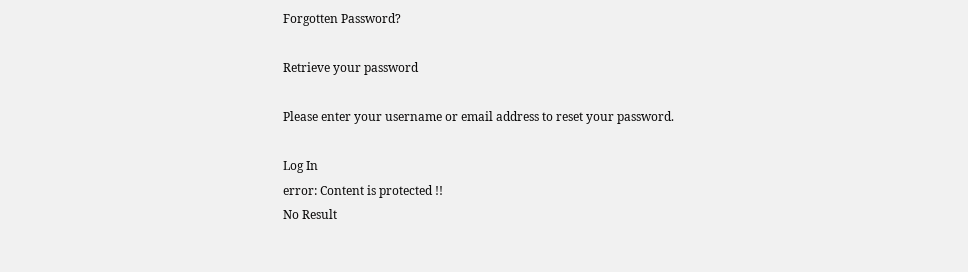Forgotten Password?

Retrieve your password

Please enter your username or email address to reset your password.

Log In
error: Content is protected !!
No Result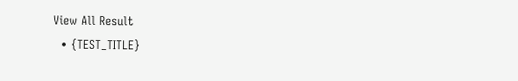View All Result
  • {TEST_TITLE}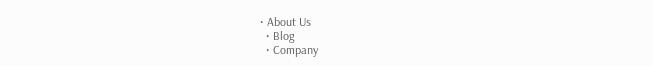• About Us
  • Blog
  • Company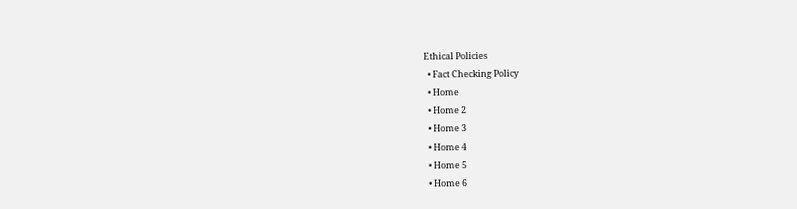Ethical Policies
  • Fact Checking Policy
  • Home
  • Home 2
  • Home 3
  • Home 4
  • Home 5
  • Home 6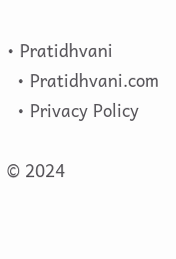• Pratidhvani
  • Pratidhvani.com
  • Privacy Policy

© 2024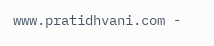www.pratidhvani.com -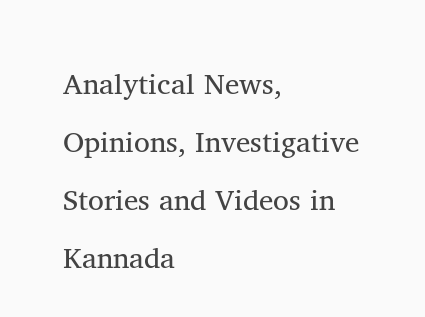Analytical News, Opinions, Investigative Stories and Videos in Kannada